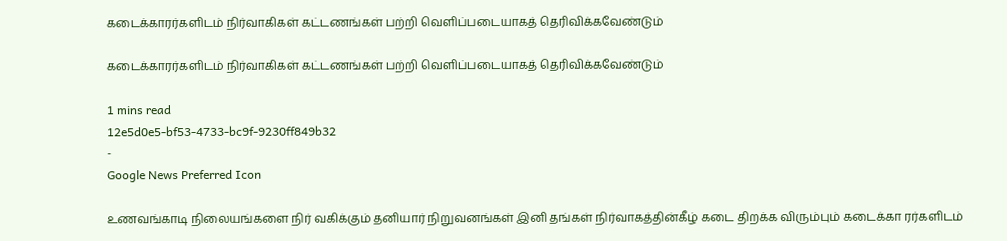கடைக்காரர்களிடம் நிர்வாகிகள் கட்டணங்கள் பற்றி வெளிப்படையாகத் தெரிவிக்கவேண்டும்

கடைக்காரர்களிடம் நிர்வாகிகள் கட்டணங்கள் பற்றி வெளிப்படையாகத் தெரிவிக்கவேண்டும்

1 mins read
12e5d0e5-bf53-4733-bc9f-9230ff849b32
-
Google News Preferred Icon

உணவங்காடி நிலையங்களை நிர் வகிக்கும் தனியார் நிறுவனங்கள் இனி தங்கள் நிர்வாகத்தின்கீழ் கடை திறக்க விரும்பும் கடைக்கா ரர்களிடம்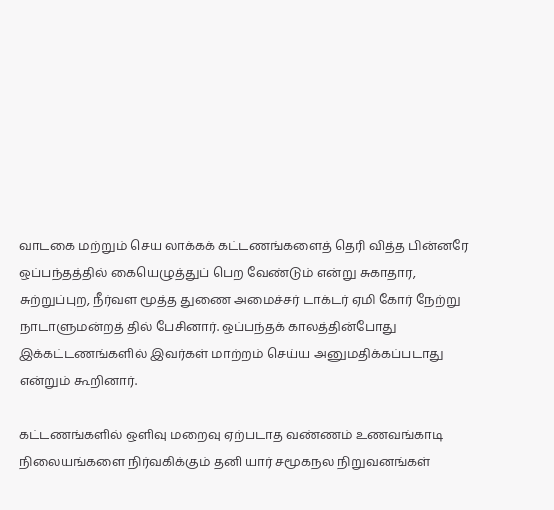வாடகை மற்றும் செய லாக்கக் கட்டணங்களைத் தெரி வித்த பின்னரே ஒப்பந்தத்தில் கையெழுத்துப் பெற வேண்டும் என்று சுகாதார, சுற்றுப்புற, நீர்வள மூத்த துணை அமைச்சர் டாக்டர் ஏமி கோர் நேற்று நாடாளுமன்றத் தில் பேசினார். ஒப்பந்தக் காலத்தின்போது இக்கட்டணங்களில் இவர்கள் மாற்றம் செய்ய அனுமதிக்கப்படாது என்றும் கூறினார்.

கட்டணங்களில் ஒளிவு மறைவு ஏற்படாத வண்ணம் உணவங்காடி நிலையங்களை நிர்வகிக்கும் தனி யார் சமூகநல நிறுவனங்கள்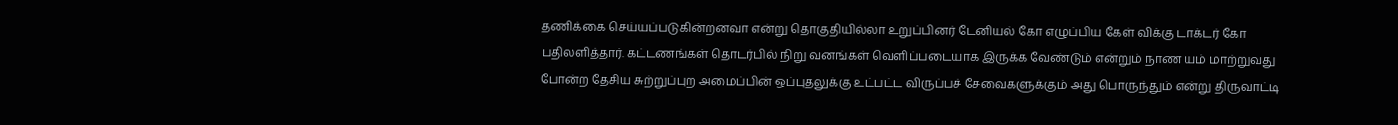தணிக்கை செய்யப்படுகின்றனவா என்று தொகுதியில்லா உறுப்பினர் டேனியல் கோ எழுப்பிய கேள் விக்கு டாக்டர் கோ பதிலளித்தார். கட்டணங்கள் தொடர்பில் நிறு வனங்கள் வெளிப்படையாக இருக்க வேண்டும் என்றும் நாண யம் மாற்றுவது போன்ற தேசிய சுற்றுப்புற அமைப்பின் ஒப்புதலுக்கு உட்பட்ட விருப்பச் சேவைகளுக்கும் அது பொருந்தும் என்று திருவாட்டி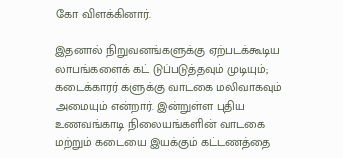கோ விளக்கினார்.

இதனால் நிறுவனங்களுக்கு ஏற்படக்கூடிய லாபங்களைக் கட் டுப்படுத்தவும் முடியும்; கடைக்காரர் களுக்கு வாடகை மலிவாகவும் அமையும் என்றார். இன்றுள்ள புதிய உணவங்காடி நிலையங்களின் வாடகை மற்றும் கடையை இயக்கும் கட்டணத்தை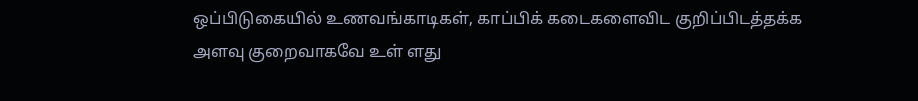ஒப்பிடுகையில் உணவங்காடிகள், காப்பிக் கடைகளைவிட குறிப்பிடத்தக்க அளவு குறைவாகவே உள் ளது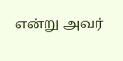என்று அவர்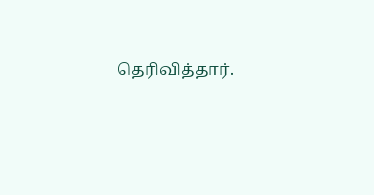தெரிவித்தார்.